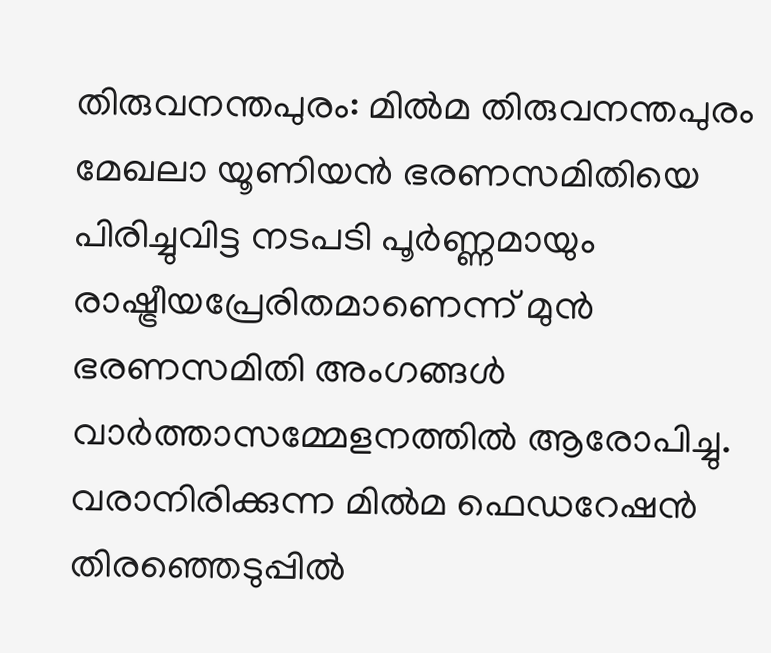തിരുവനന്തപുരം: മിൽമ തിരുവനന്തപുരം മേഖലാ യൂണിയൻ ഭരണസമിതിയെ പിരിച്ചുവിട്ട നടപടി പൂർണ്ണമായും രാഷ്ട്രീയപ്രേരിതമാണെന്ന് മുൻ ഭരണസമിതി അംഗങ്ങൾ വാർത്താസമ്മേളനത്തിൽ ആരോപിച്ചു. വരാനിരിക്കുന്ന മിൽമ ഫെഡറേഷൻ തിരഞ്ഞെടുപ്പിൽ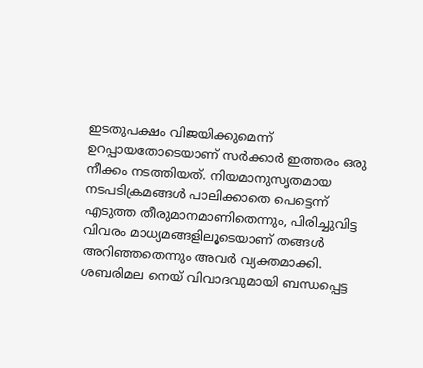ഇടതുപക്ഷം വിജയിക്കുമെന്ന് ഉറപ്പായതോടെയാണ് സർക്കാർ ഇത്തരം ഒരു നീക്കം നടത്തിയത്. നിയമാനുസൃതമായ നടപടിക്രമങ്ങൾ പാലിക്കാതെ പെട്ടെന്ന് എടുത്ത തീരുമാനമാണിതെന്നും, പിരിച്ചുവിട്ട വിവരം മാധ്യമങ്ങളിലൂടെയാണ് തങ്ങൾ അറിഞ്ഞതെന്നും അവർ വ്യക്തമാക്കി. ശബരിമല നെയ് വിവാദവുമായി ബന്ധപ്പെട്ട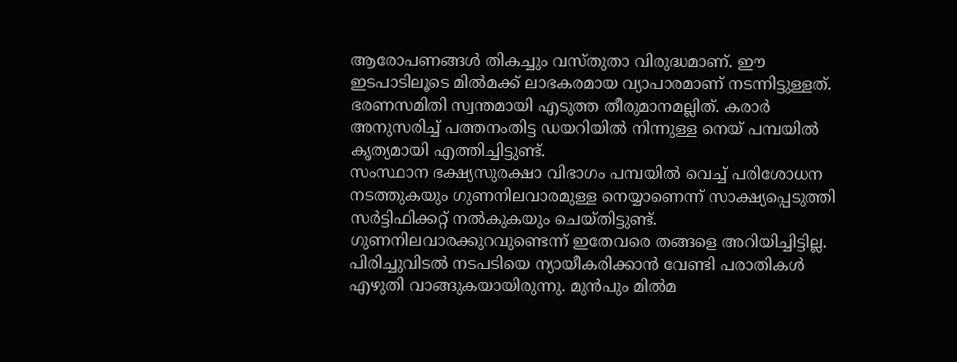ആരോപണങ്ങൾ തികച്ചും വസ്തുതാ വിരുദ്ധമാണ്. ഈ ഇടപാടിലൂടെ മിൽമക്ക് ലാഭകരമായ വ്യാപാരമാണ് നടന്നിട്ടുള്ളത്. ഭരണസമിതി സ്വന്തമായി എടുത്ത തീരുമാനമല്ലിത്. കരാർ അനുസരിച്ച് പത്തനംതിട്ട ഡയറിയിൽ നിന്നുള്ള നെയ് പമ്പയിൽ കൃത്യമായി എത്തിച്ചിട്ടുണ്ട്.
സംസ്ഥാന ഭക്ഷ്യസുരക്ഷാ വിഭാഗം പമ്പയിൽ വെച്ച് പരിശോധന നടത്തുകയും ഗുണനിലവാരമുള്ള നെയ്യാണെന്ന് സാക്ഷ്യപ്പെടുത്തി സർട്ടിഫിക്കറ്റ് നൽകുകയും ചെയ്തിട്ടുണ്ട്. ഗുണനിലവാരക്കുറവുണ്ടെന്ന് ഇതേവരെ തങ്ങളെ അറിയിച്ചിട്ടില്ല. പിരിച്ചുവിടൽ നടപടിയെ ന്യായീകരിക്കാൻ വേണ്ടി പരാതികൾ എഴുതി വാങ്ങുകയായിരുന്നു. മുൻപും മിൽമ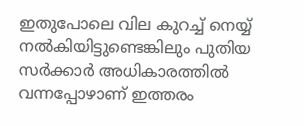ഇതുപോലെ വില കുറച്ച് നെയ്യ് നൽകിയിട്ടുണ്ടെങ്കിലും പുതിയ സർക്കാർ അധികാരത്തിൽ വന്നപ്പോഴാണ് ഇത്തരം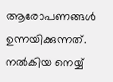ആരോപണങ്ങൾ ഉന്നയിക്കുന്നത്. നൽകിയ നെയ്യ്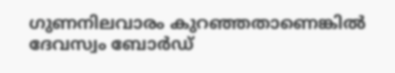ഗുണനിലവാരം കുറഞ്ഞതാണെങ്കിൽ ദേവസ്വം ബോർഡ്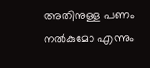അതിനുള്ള പണം നൽകുമോ എന്നും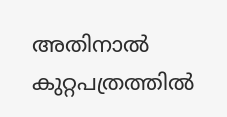അതിനാൽ കുറ്റപത്രത്തിൽ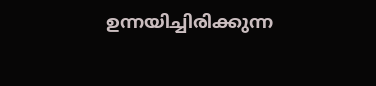ഉന്നയിച്ചിരിക്കുന്ന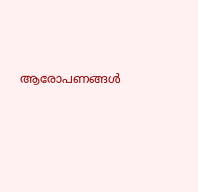ആരോപണങ്ങൾ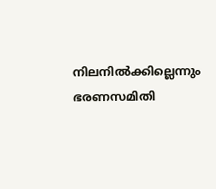നിലനിൽക്കില്ലെന്നും ഭരണസമിതി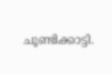ചൂണ്ടിക്കാട്ടി.